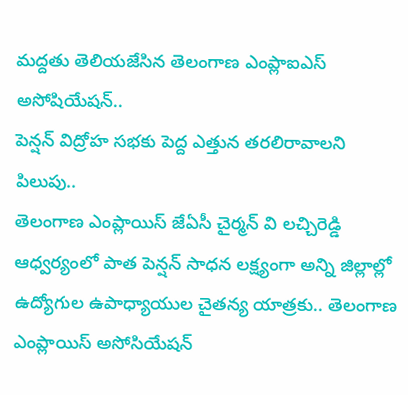మద్దతు తెలియజేసిన తెలంగాణ ఎంప్లాఐఎస్ అసోషియేషన్..
పెన్షన్ విద్రోహ సభకు పెద్ద ఎత్తున తరలిరావాలని పిలుపు..
తెలంగాణ ఎంప్లాయిస్ జేఏసీ చైర్మన్ వి లచ్చిరెడ్డి ఆధ్వర్యంలో పాత పెన్షన్ సాధన లక్ష్యంగా అన్ని జిల్లాల్లో ఉద్యోగుల ఉపాధ్యాయుల చైతన్య యాత్రకు.. తెలంగాణ ఎంప్లాయిస్ అసోసియేషన్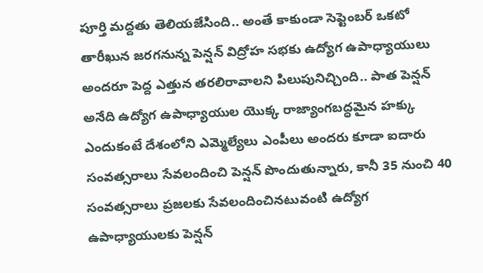పూర్తి మద్దతు తెలియజేసింది.. అంతే కాకుండా సెప్టెంబర్ ఒకటో తారీఖున జరగనున్న పెన్షన్ విద్రోహ సభకు ఉద్యోగ ఉపాధ్యాయులు అందరూ పెద్ద ఎత్తున తరలిరావాలని పిలుపునిచ్చింది.. పాత పెన్షన్ అనేది ఉద్యోగ ఉపాధ్యాయుల యొక్క రాజ్యాంగబద్ధమైన హక్కు ఎందుకంటే దేశంలోని ఎమ్మెల్యేలు ఎంపీలు అందరు కూడా ఐదారు సంవత్సరాలు సేవలందించి పెన్షన్ పొందుతున్నారు, కానీ 35 నుంచి 40 సంవత్సరాలు ప్రజలకు సేవలందించినటువంటి ఉద్యోగ ఉపాధ్యాయులకు పెన్షన్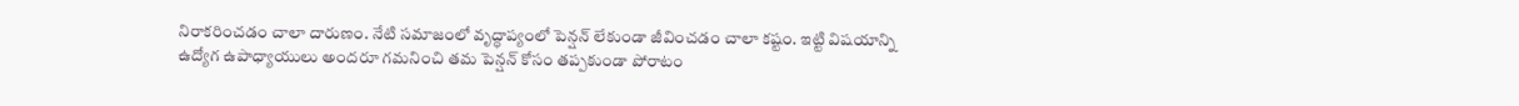నిరాకరించడం చాలా దారుణం. నేటి సమాజంలో వృద్ధాప్యంలో పెన్షన్ లేకుండా జీవించడం చాలా కష్టం. ఇట్టి విషయాన్ని ఉద్యోగ ఉపాధ్యాయులు అందరూ గమనించి తమ పెన్షన్ కోసం తప్పకుండా పోరాటం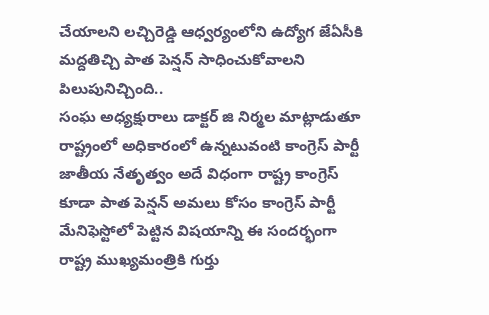చేయాలని లచ్చిరెడ్డి ఆధ్వర్యంలోని ఉద్యోగ జేఏసీకి మద్దతిచ్చి పాత పెన్షన్ సాధించుకోవాలని పిలుపునిచ్చింది..
సంఘ అధ్యక్షురాలు డాక్టర్ జి నిర్మల మాట్లాడుతూ రాష్ట్రంలో అధికారంలో ఉన్నటువంటి కాంగ్రెస్ పార్టీ జాతీయ నేతృత్వం అదే విధంగా రాష్ట్ర కాంగ్రెస్ కూడా పాత పెన్షన్ అమలు కోసం కాంగ్రెస్ పార్టీ మేనిఫెస్టోలో పెట్టిన విషయాన్ని ఈ సందర్భంగా రాష్ట్ర ముఖ్యమంత్రికి గుర్తు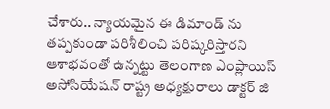చేశారు.. న్యాయమైన ఈ డిమాండ్ ను తప్పకుండా పరిశీలించి పరిష్కరిస్తారని ఆశాభవంతో ఉన్నట్టు తెలంగాణ ఎంప్లాయిస్ అసోసియేషన్ రాష్ట్ర అధ్యక్షురాలు డాక్టర్ జి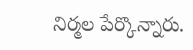నిర్మల పేర్కొన్నారు.